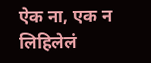ऐक ना, एक न लिहिलेलं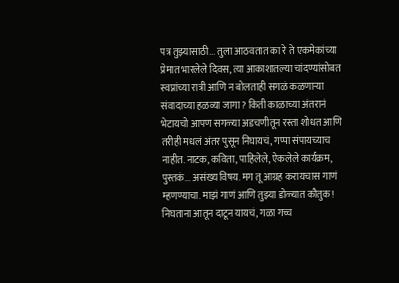पत्र तुझ्यासाठी... तुला आठवतात का रे ते एकमेकांच्या प्रेमात भारलेले दिवस, त्या आकाशातल्या चांदण्यांसोबत स्वप्नांच्या रात्री आणि न बोलताही सगळं कळणाऱ्या संवादाच्या हळव्या जागा? किती काळाच्या अंतरानं भेटायचो आपण सगळ्या अडचणीतून रस्ता शोधत आणि तरीही मधलं अंतर पुसून निघायचं, गप्पा संपायच्याच नाहीत. नाटक, कविता, पाहिलेले, ऐकलेले कार्यक्रम, पुस्तकं... असंख्य विषय. मग तू आग्रह करायचास गाणं म्हणण्याचा. माझं गाणं आणि तुझ्या डोळ्यात कौतुक! निघताना आतून दाटून यायचं, गळा गच्च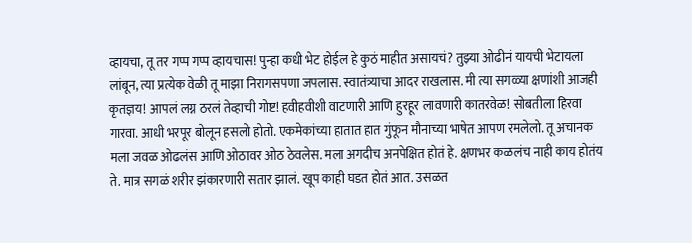व्हायचा, तू तर गप्प गप्प व्हायचास! पुन्हा कधी भेट होईल हे कुठं माहीत असायचं? तुझ्या ओढीनं यायची भेटायला लांबून, त्या प्रत्येक वेळी तू माझा निरागसपणा जपलास. स्वातंत्र्याचा आदर राखलास. मी त्या सगळ्या क्षणांशी आजही कृतज्ञय! आपलं लग्न ठरलं तेव्हाची गोष्ट! हवीहवीशी वाटणारी आणि हुरहूर लावणारी कातरवेळ! सोबतीला हिरवा गारवा. आधी भरपूर बोलून हसलो होतो. एकमेकांच्या हातात हात गुंफून मौनाच्या भाषेत आपण रमलेलो. तू अचानक मला जवळ ओढलंस आणि ओठावर ओठ ठेवलेस. मला अगदीच अनपेक्षित होतं हे. क्षणभर कळलंच नाही काय होतंय ते. मात्र सगळं शरीर झंकारणारी सतार झालं. खूप काही घडत होतं आत. उसळत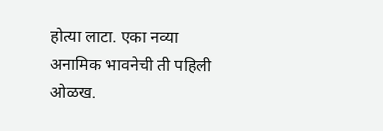होत्या लाटा. एका नव्या अनामिक भावनेची ती पहिली ओळख.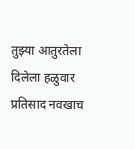तुझ्या आतुरतेला दिलेला हळुवार प्रतिसाद नवखाच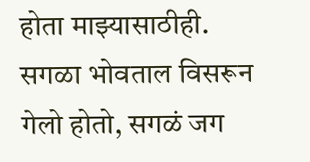होता माझ्यासाठीही. सगळा भोवताल विसरून गेलो होतो, सगळं जग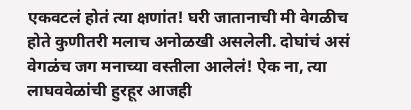एकवटलं होतं त्या क्षणांत! घरी जातानाची मी वेगळीच होते कुणीतरी मलाच अनोळखी असलेली. दोघांचं असं वेगळंच जग मनाच्या वस्तीला आलेलं! ऐक ना, त्या लाघववेळांची हुरहूर आजही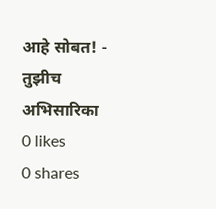आहे सोबत! - तुझीच अभिसारिका
0 likes
0 shares